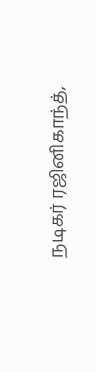நடிகர் ரஜினிகாந்த்,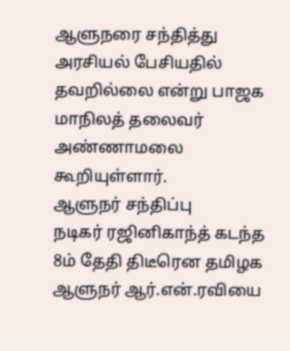ஆளுநரை சந்தித்து அரசியல் பேசியதில் தவறில்லை என்று பாஜக மாநிலத் தலைவர் அண்ணாமலை கூறியுள்ளார்.
ஆளுநர் சந்திப்பு
நடிகர் ரஜினிகாந்த் கடந்த 8ம் தேதி திடீரென தமிழக ஆளுநர் ஆர்.என்.ரவியை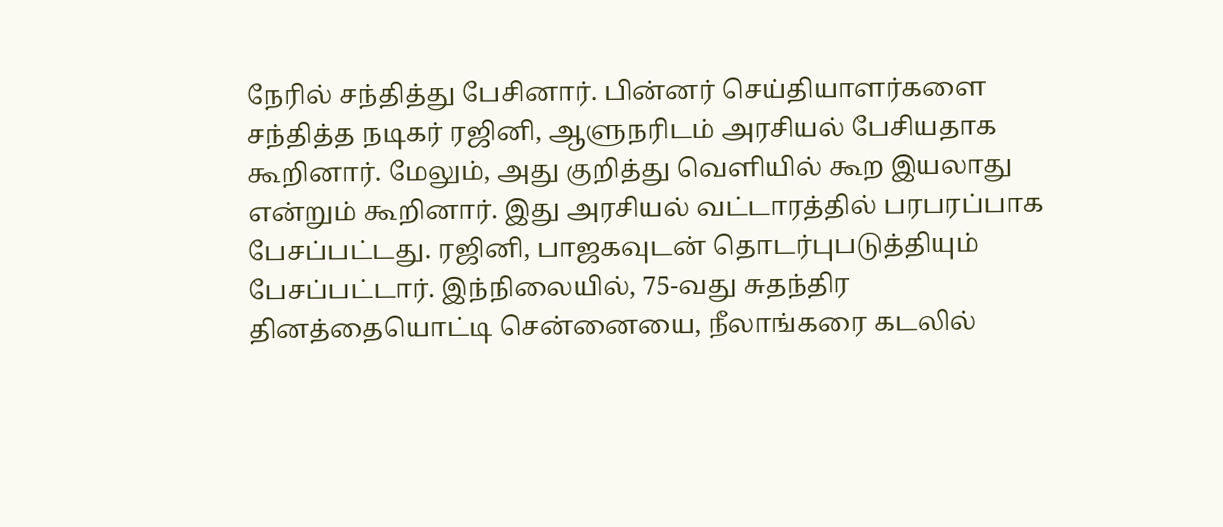நேரில் சந்தித்து பேசினார். பின்னர் செய்தியாளர்களை சந்தித்த நடிகர் ரஜினி, ஆளுநரிடம் அரசியல் பேசியதாக கூறினார். மேலும், அது குறித்து வெளியில் கூற இயலாது என்றும் கூறினார். இது அரசியல் வட்டாரத்தில் பரபரப்பாக பேசப்பட்டது. ரஜினி, பாஜகவுடன் தொடர்புபடுத்தியும் பேசப்பட்டார். இந்நிலையில், 75-வது சுதந்திர தினத்தையொட்டி சென்னையை, நீலாங்கரை கடலில்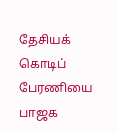தேசியக் கொடிப் பேரணியை பாஜக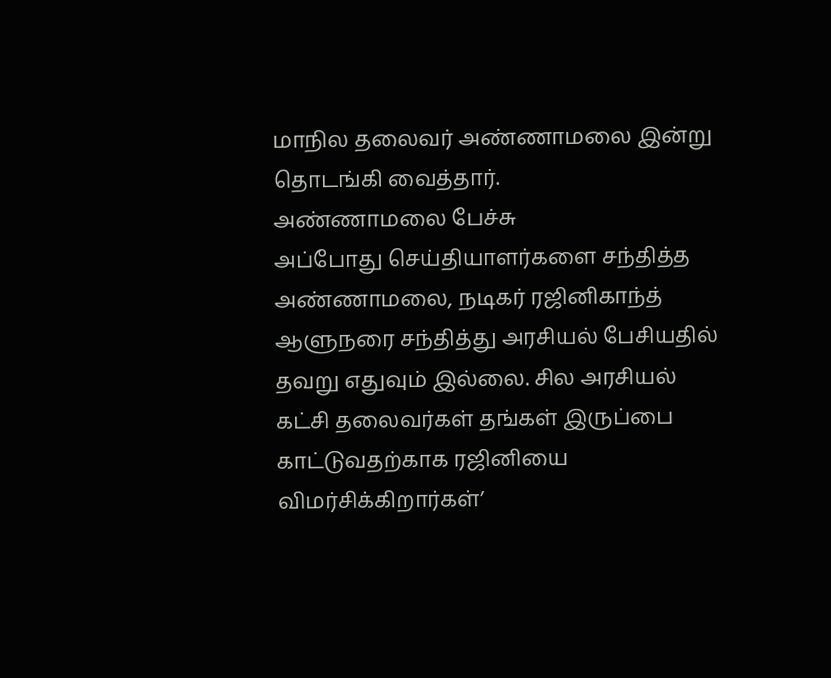மாநில தலைவர் அண்ணாமலை இன்று தொடங்கி வைத்தார்.
அண்ணாமலை பேச்சு
அப்போது செய்தியாளர்களை சந்தித்த அண்ணாமலை, நடிகர் ரஜினிகாந்த் ஆளுநரை சந்தித்து அரசியல் பேசியதில் தவறு எதுவும் இல்லை. சில அரசியல் கட்சி தலைவர்கள் தங்கள் இருப்பை காட்டுவதற்காக ரஜினியை விமர்சிக்கிறார்கள்’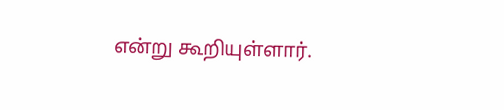என்று கூறியுள்ளார்.